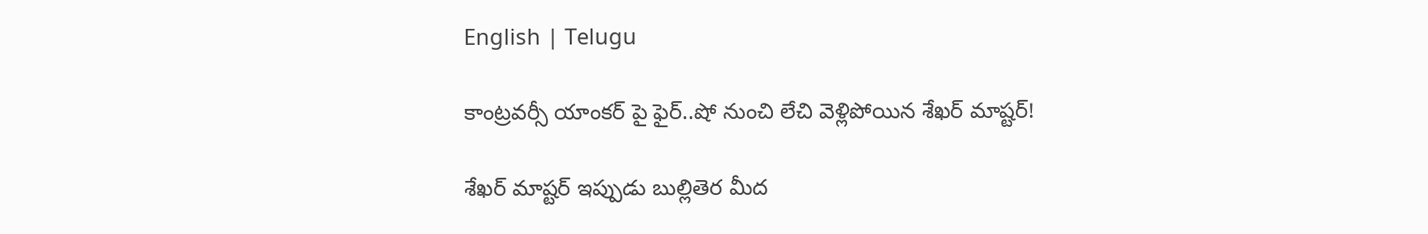English | Telugu

కాంట్రవర్సీ యాంకర్ పై ఫైర్..షో నుంచి లేచి వెళ్లిపోయిన శేఖర్ మాష్టర్!

శేఖర్ మాష్టర్ ఇప్పుడు బుల్లితెర మీద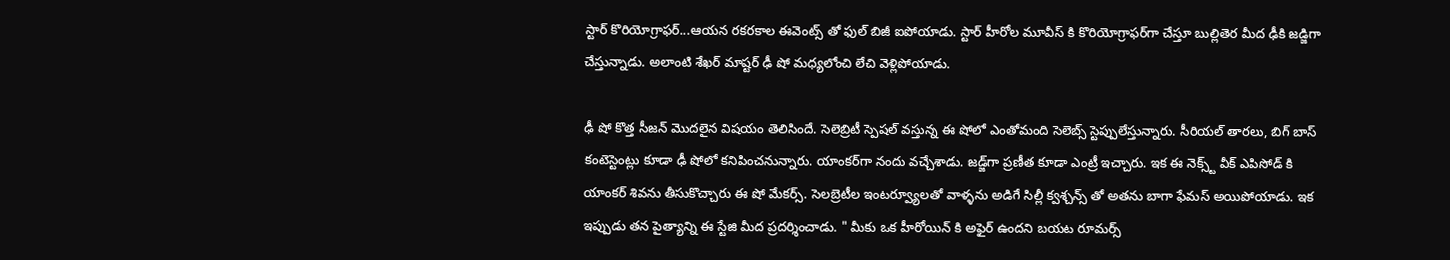స్టార్ కొరియోగ్రాఫర్...ఆయన రకరకాల ఈవెంట్స్ తో ఫుల్ బిజీ ఐపోయాడు. స్టార్ హీరోల మూవీస్ కి కొరియోగ్రాఫర్‌గా చేస్తూ బుల్లితెర మీద ఢీకి జడ్జిగా చేస్తున్నాడు. అలాంటి శేఖర్ మాష్టర్ ఢీ షో మధ్యలోంచి లేచి వెళ్లిపోయాడు.

ఢీ షో కొత్త సీజన్ మొదలైన విషయం తెలిసిందే. సెలెబ్రిటీ స్పెషల్ వస్తున్న ఈ షోలో ఎంతోమంది సెలెబ్స్ స్టెప్పులేస్తున్నారు. సీరియల్ తారలు, బిగ్ బాస్ కంటెస్టెంట్లు కూడా ఢీ షోలో కనిపించనున్నారు. యాంకర్‌గా నందు వచ్చేశాడు. జడ్జ్‌గా ప్రణీత కూడా ఎంట్రీ ఇచ్చారు. ఇక ఈ నెక్స్ట్ వీక్ ఎపిసోడ్ కి యాంకర్ శివను తీసుకొచ్చారు ఈ షో మేకర్స్. సెలబ్రెటీల ఇంటర్వ్యూలతో వాళ్ళను అడిగే సిల్లీ క్వశ్చన్స్ తో అతను బాగా ఫేమస్ అయిపోయాడు. ఇక ఇప్పుడు తన పైత్యాన్ని ఈ స్టేజి మీద ప్రదర్శించాడు. " మీకు ఒక హీరోయిన్ కి అఫైర్ ఉందని బయట రూమర్స్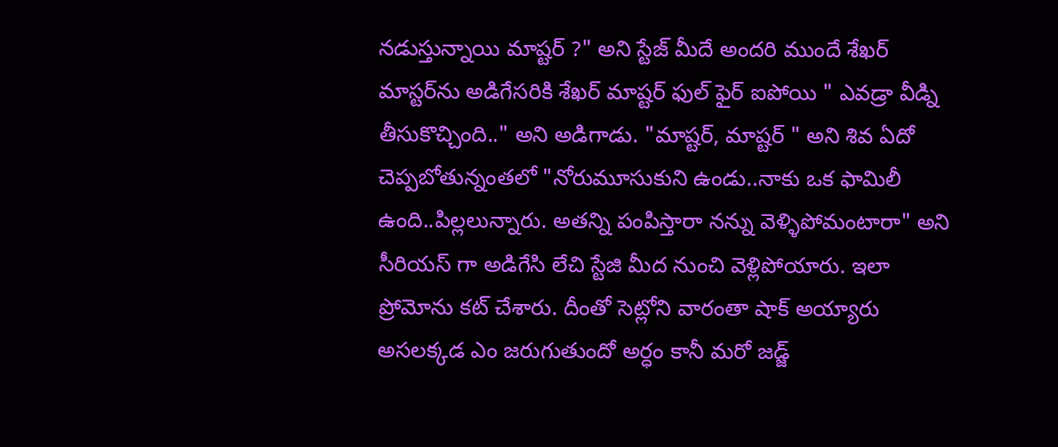నడుస్తున్నాయి మాష్టర్ ?" అని స్టేజ్ మీదే అందరి ముందే శేఖర్ మాస్టర్‌ను అడిగేసరికి శేఖర్ మాష్టర్ ఫుల్ ఫైర్ ఐపోయి " ఎవడ్రా వీడ్ని తీసుకొచ్చింది.." అని అడిగాడు. "మాష్టర్, మాష్టర్ " అని శివ ఏదో చెప్పబోతున్నంతలో "నోరుమూసుకుని ఉండు..నాకు ఒక ఫామిలీ ఉంది..పిల్లలున్నారు. అతన్ని పంపిస్తారా నన్ను వెళ్ళిపోమంటారా" అని సీరియస్ గా అడిగేసి లేచి స్టేజి మీద నుంచి వెళ్లిపోయారు. ఇలా ప్రోమోను కట్ చేశారు. దీంతో సెట్లోని వారంతా షాక్ అయ్యారు అసలక్కడ ఎం జరుగుతుందో అర్ధం కానీ మరో జడ్జ్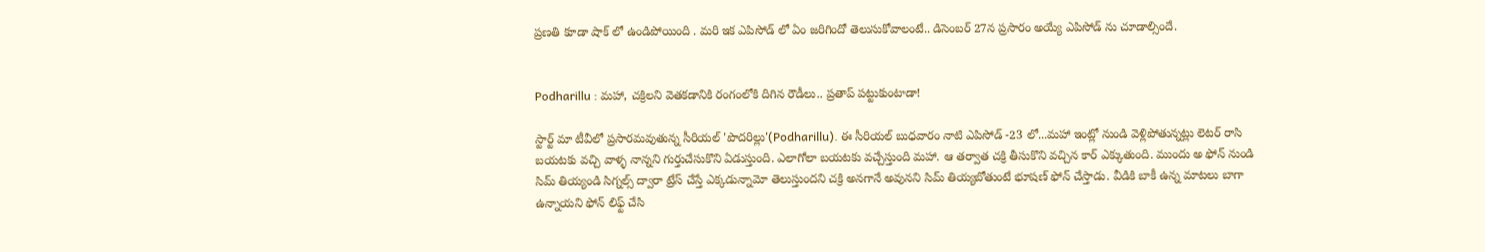ప్రణతి కూడా షాక్ లో ఉండిపోయింది . మరి ఇక ఎపిసోడ్ లో ఏం జరిగిందో తెలుసుకోవాలంటే.. డిసెంబర్ 27న ప్రసారం అయ్యే ఎపిసోడ్ ను చూడాల్సిందే.


Podharillu : మహా, చక్రిలని వెతకడానికి రంగంలోకి దిగిన రౌడీలు.. ప్రతాప్ పట్టుకుంటాడా!

స్టార్ట్ మా టీవీలో ప్రసారమవుతున్న సీరియల్ 'పొదరిల్లు'(Podharillu). ఈ సీరియల్ బుధవారం నాటి ఎపిసోడ్ -23 లో...మహా ఇంట్లో నుండి వెళ్లిపోతున్నట్లు లెటర్ రాసి బయటకు వచ్చి వాళ్ళ నాన్నని గుర్తుచేసుకొని ఏడుస్తుంది. ఎలాగోలా బయటకు వచ్చేస్తుంది మహా. ఆ తర్వాత చక్రి తీసుకొని వచ్చిన కార్ ఎక్కుతుంది. ముందు అ ఫోన్ నుండి సిమ్ తియ్యండి సిగ్నల్స్ ద్వారా ట్రేస్ చేస్తే ఎక్కడున్నామో తెలుస్తుందని చక్రి అనగానే అవునని సిమ్ తియ్యబోతుంటే భూషణ్ ఫోన్ చేస్తాడు. వీడికి బాకీ ఉన్న మాటలు బాగా ఉన్నాయని ఫోన్ లిఫ్ట్ చేసి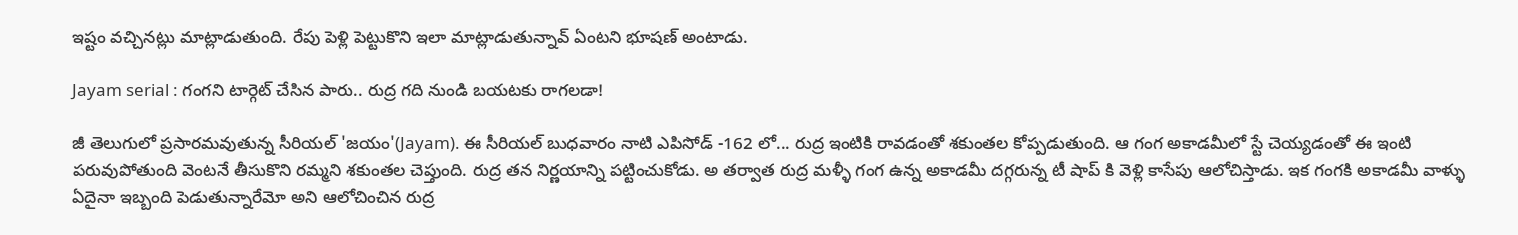ఇష్టం వచ్చినట్లు మాట్లాడుతుంది. రేపు పెళ్లి పెట్టుకొని ఇలా మాట్లాడుతున్నావ్ ఏంటని భూషణ్ అంటాడు.

Jayam serial : గంగని టార్గెట్ చేసిన పారు.. రుద్ర గది నుండి బయటకు రాగలడా!

జీ తెలుగులో ప్రసారమవుతున్న సీరియల్ 'జయం'(Jayam). ఈ సీరియల్ బుధవారం నాటి ఎపిసోడ్ -162 లో... రుద్ర ఇంటికి రావడంతో శకుంతల కోప్పడుతుంది. ఆ గంగ అకాడమీలో స్టే చెయ్యడంతో ఈ ఇంటి పరువుపోతుంది వెంటనే తీసుకొని రమ్మని శకుంతల చెప్తుంది. రుద్ర తన నిర్ణయాన్ని పట్టించుకోడు. అ తర్వాత రుద్ర మళ్ళీ గంగ ఉన్న అకాడమీ దగ్గరున్న టీ షాప్ కి వెళ్లి కాసేపు ఆలోచిస్తాడు. ఇక గంగకి అకాడమీ వాళ్ళు ఏదైనా ఇబ్బంది పెడుతున్నారేమో అని ఆలోచించిన రుద్ర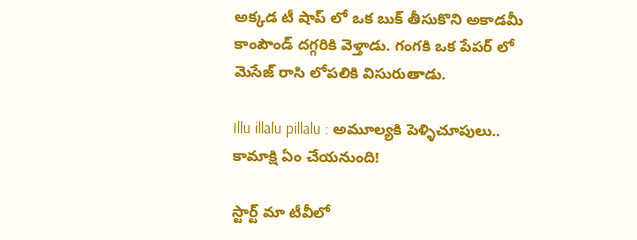అక్కడ టీ షాప్ లో ఒక బుక్ తీసుకొని అకాడమీ కాంపౌండ్ దగ్గరికి వెళ్తాడు. గంగకి ఒక పేపర్ లో మెసేజ్ రాసి లోపలికి విసురుతాడు.

Illu illalu pillalu : అమూల్యకి పెళ్ళిచూపులు.. కామాక్షి ఏం చేయనుంది!

స్టార్ట్ మా టీవీలో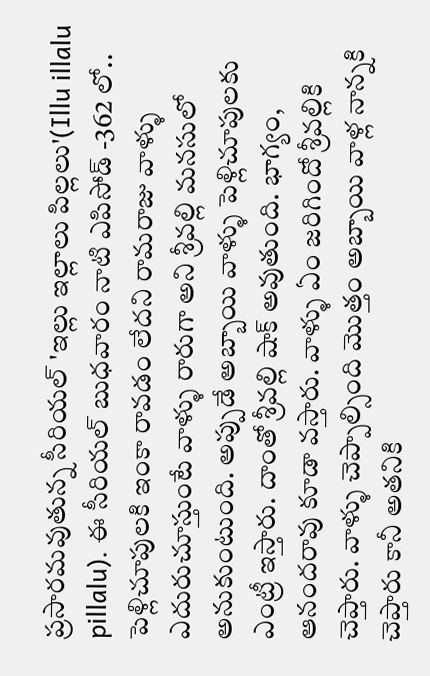ప్రసారమవుతున్న సీరియల్ 'ఇల్లు ఇల్లాలు పిల్లలు'(Illu illalu pillalu). ఈ సీరియల్ బుధవారం నాటి ఎపిసోడ్ -362 లో.. పెళ్లిచూపులకి ఇంకా రావడం లేదని రామరాజు వాళ్ళు ఎదురుచూస్తుంటే వాళ్ళు రారుగా అని శ్రీవల్లి మనసులో అనుకుంటుంది. అప్పుడే అబ్బాయి వాళ్ళు పెళ్లిచూపులకు ఎంట్రీ ఇస్తారు‌. దాంతో శ్రీవల్లి షాక్ అవుతుంది. భాగ్యం, ఆనందరావు కూడా వస్తారు. వాళ్ళు ఏం జరిగిందో శ్రీవల్లికి చెప్తారు. వాళ్ళు చెప్పాల్సింది మొత్తం అబ్బాయి వాళ్ల నాన్నకి చెప్తారు కానీ అతనికి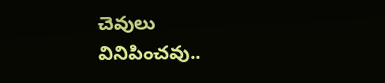చెవులు వినిపించవు..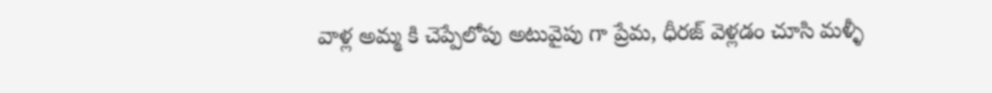వాళ్ల అమ్మ కి చెప్పేలోపు అటువైపు గా ప్రేమ, ధీరజ్ వెళ్లడం చూసి మళ్ళీ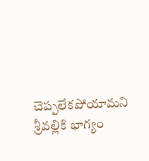చెప్పలేకపోయామని శ్రీవల్లికి భాగ్యం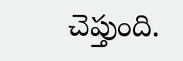చెప్తుంది.